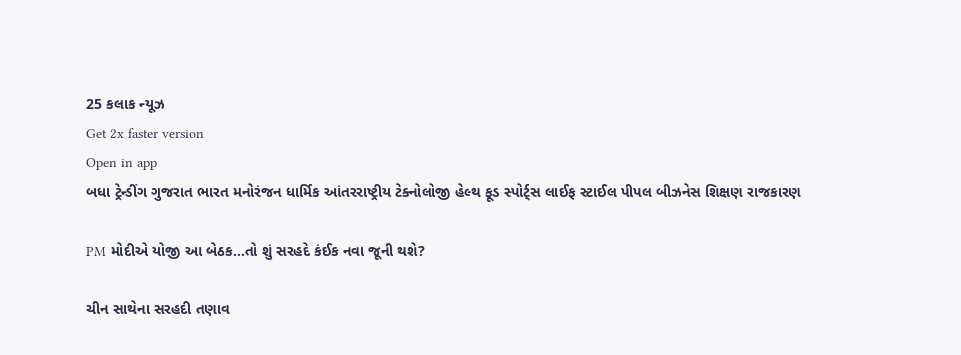25 કલાક ન્યૂઝ
Get 2x faster version
Open in app
બધા ટ્રેન્ડીંગ ગુજરાત ભારત મનોરંજન ધાર્મિક આંતરરાષ્ટ્રીય ટેક્નોલોજી હેલ્થ ફૂડ સ્પોર્ટ્સ લાઈફ સ્ટાઈલ પીપલ બીઝનેસ શિક્ષણ રાજકારણ

PM મોદીએ યોજી આ બેઠક...તો શું સરહદે કંઈક નવા જૂની થશે?

ચીન સાથેના સરહદી તણાવ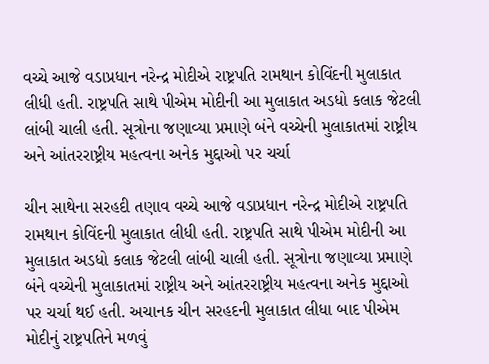વચ્ચે આજે વડાપ્રધાન નરેન્દ્ર મોદીએ રાષ્ટ્રપતિ રામથાન કોવિંદની મુલાકાત લીધી હતી. રાષ્ટ્રપતિ સાથે પીએમ મોદીની આ મુલાકાત અડધો કલાક જેટલી લાંબી ચાલી હતી. સૂત્રોના જણાવ્યા પ્રમાણે બંને વચ્ચેની મુલાકાતમાં રાષ્ટ્રીય અને આંતરરાષ્ટ્રીય મહત્વના અનેક મુદ્દાઓ પર ચર્ચા

ચીન સાથેના સરહદી તણાવ વચ્ચે આજે વડાપ્રધાન નરેન્દ્ર મોદીએ રાષ્ટ્રપતિ રામથાન કોવિંદની મુલાકાત લીધી હતી. રાષ્ટ્રપતિ સાથે પીએમ મોદીની આ મુલાકાત અડધો કલાક જેટલી લાંબી ચાલી હતી. સૂત્રોના જણાવ્યા પ્રમાણે બંને વચ્ચેની મુલાકાતમાં રાષ્ટ્રીય અને આંતરરાષ્ટ્રીય મહત્વના અનેક મુદ્દાઓ પર ચર્ચા થઈ હતી. અચાનક ચીન સરહદની મુલાકાત લીધા બાદ પીએમ મોદીનું રાષ્ટ્રપતિને મળવું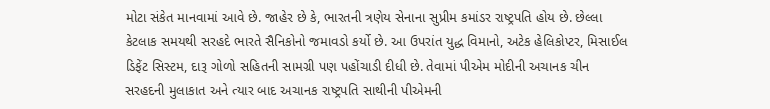મોટા સંકેત માનવામાં આવે છે. જાહેર છે કે, ભારતની ત્રણેય સેનાના સુપ્રીમ કમાંડર રાષ્ટ્રપતિ હોય છે. છેલ્લા કેટલાક સમયથી સરહદે ભારતે સૈનિકોનો જમાવડો કર્યો છે. આ ઉપરાંત યુદ્ધ વિમાનો, અટેક હેલિકોપ્ટર, મિસાઈલ ડિફેંટ સિસ્ટમ, દારૂ ગોળો સહિતની સામગ્રી પણ પહોંચાડી દીધી છે. તેવામાં પીએમ મોદીની અચાનક ચીન સરહદની મુલાકાત અને ત્યાર બાદ અચાનક રાષ્ટ્રપતિ સાથીની પીએમની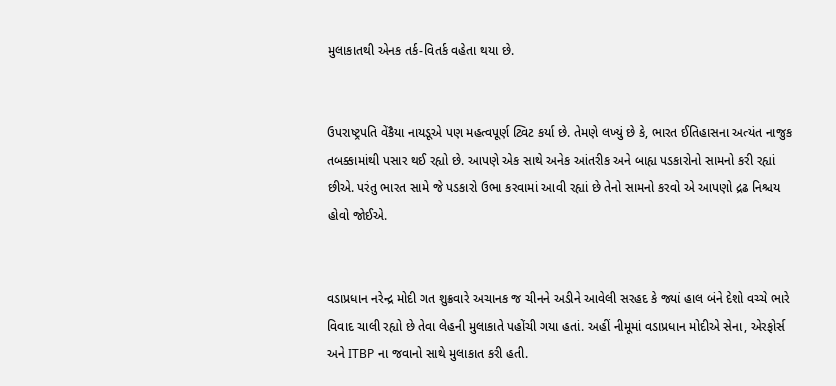મુલાકાતથી એનક તર્ક-વિતર્ક વહેતા થયા છે.


ઉપરાષ્ટ્રપતિ વેંકૈયા નાયડૂએ પણ મહત્વપૂર્ણ ટ્વિટ કર્યા છે. તેમણે લખ્યું છે કે, ભારત ઈતિહાસના અત્યંત નાજુક તબક્કામાંથી પસાર થઈ રહ્યો છે. આપણે એક સાથે અનેક આંતરીક અને બાહ્ય પડકારોનો સામનો કરી રહ્યાં છીએ. પરંતુ ભારત સામે જે પડકારો ઉભા કરવામાં આવી રહ્યાં છે તેનો સામનો કરવો એ આપણો દ્રઢ નિશ્ચય હોવો જોઈએ.


વડાપ્રધાન નરેન્દ્ર મોદી ગત શુક્રવારે અચાનક જ ચીનને અડીને આવેલી સરહદ કે જ્યાં હાલ બંને દેશો વચ્ચે ભારે વિવાદ ચાલી રહ્યો છે તેવા લેહની મુલાકાતે પહોંચી ગયા હતાં. અહીં નીમૂમાં વડાપ્રધાન મોદીએ સેના, એરફોર્સ અને ITBP ના જવાનો સાથે મુલાકાત કરી હતી.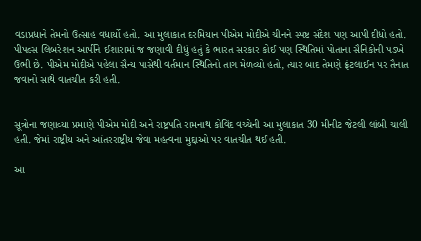વડાપ્રધાને તેમનો ઉત્સાહ વધાર્યો હતો. આ મુલાકાત દરમિયાન પીએમ મોદીએ ચીનને સ્પષ્ટ સંદેશ પણ આપી દીધો હતો. પીપલ્સ લિબરેશન આર્પીને ઈશારામાં જ જણાવી દીધું હતું કે ભારત સરકાર કોઈ પણ સ્થિતિમાં પોતાના સૈનિકોની પડખે ઉભી છે. પીએમ મોદીએ પહેલા સૈન્ય પાસેથી વર્તમાન સ્થિતિનો તાગ મેળવ્યો હતો, ત્યાર બાદ તેમણે ફ્રંટલાઈન પર તૈનાત જવાનો સાથે વાતચીત કરી હતી.


સૂત્રોના જણાવ્યા પ્રમાણે પીએમ મોદી અને રાષ્ટ્રપતિ રામનાથ કોવિંદ વચ્ચેની આ મુલાકાત 30 મીનીટ જેટલી લાંબી ચાલી હતી. જેમાં રાષ્ટ્રીય અને આંતરરાષ્ટ્રીય જેવા મહત્વના મુદ્દાઓ પર વાતચીત થઈ હતી.

આ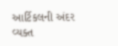આર્ટિકલની અંદર વ્યક્ત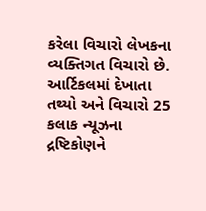કરેલા વિચારો લેખકના વ્યક્તિગત વિચારો છે. આર્ટિકલમાં દેખાતા તથ્યો અને વિચારો 25 કલાક ન્યૂઝના દ્રષ્ટિકોણને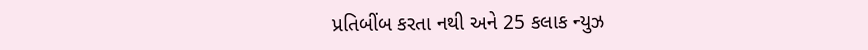પ્રતિબીંબ કરતા નથી અને 25 કલાક ન્યુઝ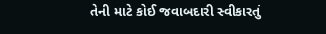તેની માટે કોઈ જવાબદારી સ્વીકારતું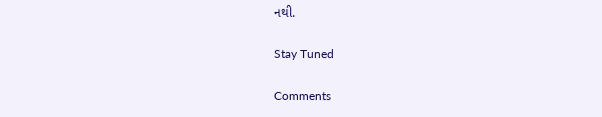નથી.

Stay Tuned

Comments